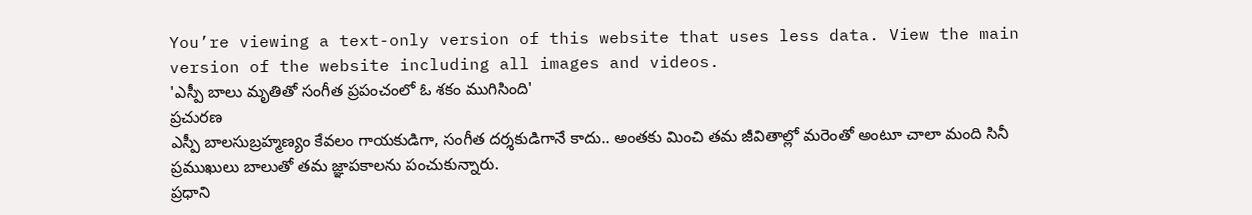You’re viewing a text-only version of this website that uses less data. View the main version of the website including all images and videos.
'ఎస్పీ బాలు మృతితో సంగీత ప్రపంచంలో ఓ శకం ముగిసింది'
ప్రచురణ
ఎస్పీ బాలసుబ్రహ్మణ్యం కేవలం గాయకుడిగా, సంగీత దర్శకుడిగానే కాదు.. అంతకు మించి తమ జీవితాల్లో మరెంతో అంటూ చాలా మంది సినీ ప్రముఖులు బాలుతో తమ జ్ఞాపకాలను పంచుకున్నారు.
ప్రధాని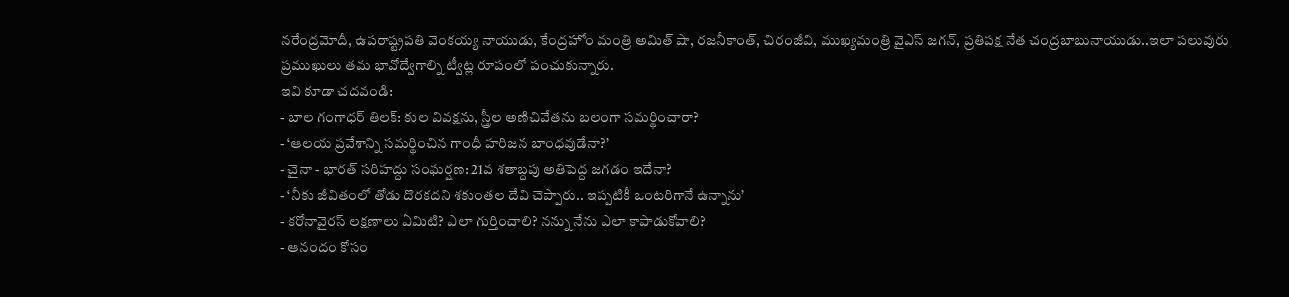నరేంద్రమోదీ, ఉపరాష్ట్రపతి వెంకయ్య నాయుడు, కేంద్రహోం మంత్రి అమిత్ షా, రజనీకాంత్, చిరంజీవి, ముఖ్యమంత్రి వైఎస్ జగన్, ప్రతిపక్ష నేత చంద్రబాబునాయుడు..ఇలా పలువురు ప్రముఖులు తమ భావోద్వేగాల్ని ట్వీట్ల రూపంలో పంచుకున్నారు.
ఇవి కూడా చదవండి:
- బాల గంగాధర్ తిలక్: కుల వివక్షను, స్త్రీల అణిచివేతను బలంగా సమర్థించారా?
- ‘ఆలయ ప్రవేశాన్ని సమర్థించిన గాంధీ హరిజన బాంధవుడేనా?’
- చైనా - భారత్ సరిహద్దు సంఘర్షణ: 21వ శతాబ్దపు అతిపెద్ద జగడం ఇదేనా?
- ‘నీకు జీవితంలో తోడు దొరకదని శకుంతల దేవి చెప్పారు.. ఇప్పటికీ ఒంటరిగానే ఉన్నాను’
- కరోనావైరస్ లక్షణాలు ఏమిటి? ఎలా గుర్తించాలి? నన్ను నేను ఎలా కాపాడుకోవాలి?
- ఆనందం కోసం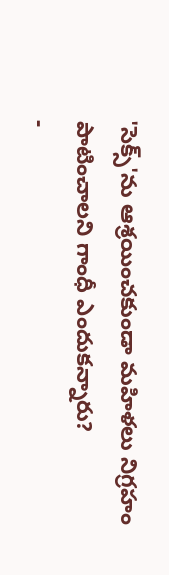'సెక్స్'ను ఆశ్రయించకుండా మహిళలు నిగ్రహం పాటించాలని గాంధీ ఎందుకన్నారు?
-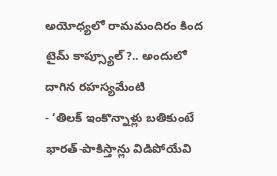అయోధ్యలో రామమందిరం కింద టైమ్ కాప్స్యూల్?.. అందులో దాగిన రహస్యమేంటి
- ‘తిలక్ ఇంకొన్నాళ్లు బతికుంటే భారత్-పాకిస్తాన్లు విడిపోయేవి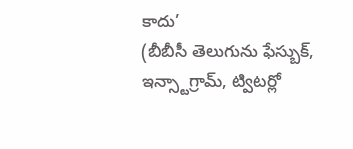కాదు’
(బీబీసీ తెలుగును ఫేస్బుక్, ఇన్స్టాగ్రామ్, ట్విటర్లో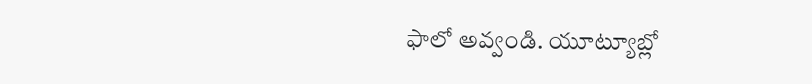ఫాలో అవ్వండి. యూట్యూబ్లో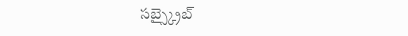సబ్స్క్రైబ్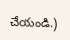చేయండి.)